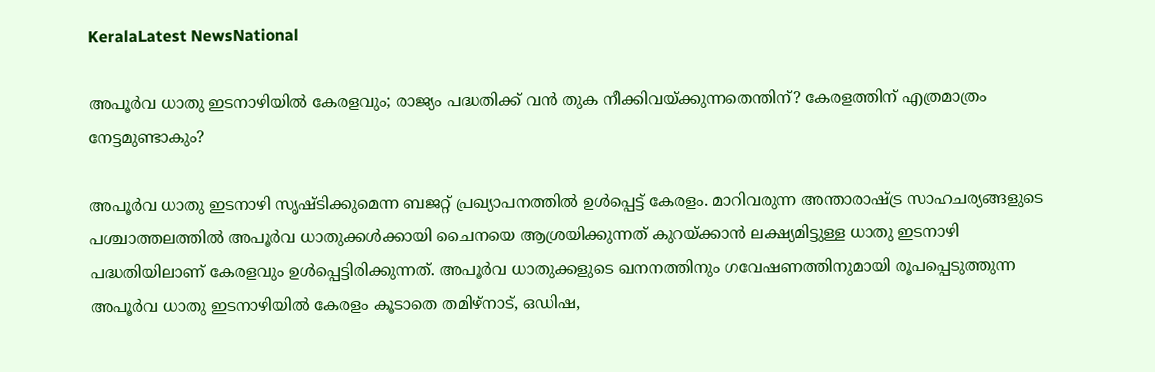KeralaLatest NewsNational

അപൂര്‍വ ധാതു ഇടനാഴിയില്‍ കേരളവും; രാജ്യം പദ്ധതിക്ക് വന്‍ തുക നീക്കിവയ്ക്കുന്നതെന്തിന്? കേരളത്തിന് എത്രമാത്രം നേട്ടമുണ്ടാകും?

അപൂര്‍വ ധാതു ഇടനാഴി സൃഷ്ടിക്കുമെന്ന ബജറ്റ് പ്രഖ്യാപനത്തില്‍ ഉള്‍പ്പെട്ട് കേരളം. മാറിവരുന്ന അന്താരാഷ്ട്ര സാഹചര്യങ്ങളുടെ പശ്ചാത്തലത്തില്‍ അപൂര്‍വ ധാതുക്കള്‍ക്കായി ചൈനയെ ആശ്രയിക്കുന്നത് കുറയ്ക്കാന്‍ ലക്ഷ്യമിട്ടുള്ള ധാതു ഇടനാഴി പദ്ധതിയിലാണ് കേരളവും ഉള്‍പ്പെട്ടിരിക്കുന്നത്. അപൂര്‍വ ധാതുക്കളുടെ ഖനനത്തിനും ഗവേഷണത്തിനുമായി രൂപപ്പെടുത്തുന്ന അപൂര്‍വ ധാതു ഇടനാഴിയില്‍ കേരളം കൂടാതെ തമിഴ്‌നാട്, ഒഡിഷ,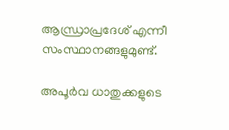ആന്ധ്രാപ്രദേശ് എന്നീ സംസ്ഥാനങ്ങളുമുണ്ട്.

അപൂര്‍വ ധാതുക്കളുടെ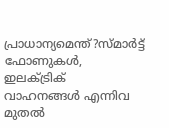പ്രാധാന്യമെന്ത്?സ്മാര്‍ട്ട് ഫോണുകള്‍, ഇലക്ട്രിക് വാഹനങ്ങള്‍ എന്നിവ മുതല്‍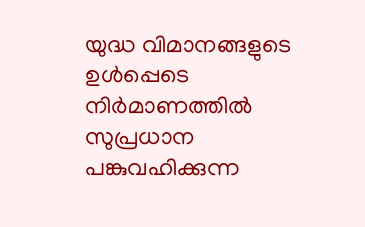യുദ്ധ വിമാനങ്ങളുടെ ഉള്‍പ്പെടെ നിര്‍മാണത്തില്‍ സുപ്രധാന പങ്കുവഹിക്കുന്ന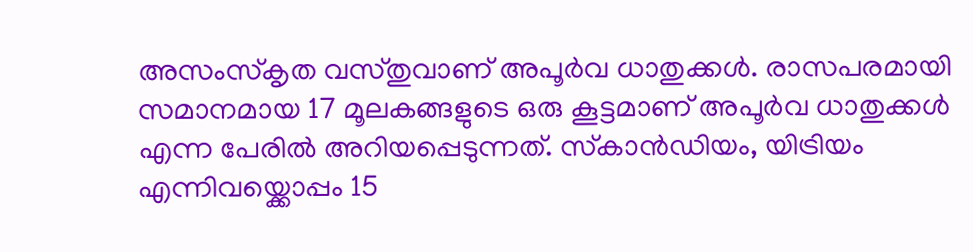അസംസ്‌കൃത വസ്തുവാണ് അപൂര്‍വ ധാതുക്കള്‍. രാസപരമായി സമാനമായ 17 മൂലകങ്ങളുടെ ഒരു കൂട്ടമാണ് അപൂര്‍വ ധാതുക്കള്‍ എന്ന പേരില്‍ അറിയപ്പെടുന്നത്. സ്‌കാന്‍ഡിയം, യിട്രിയം എന്നിവയ്ക്കൊപ്പം 15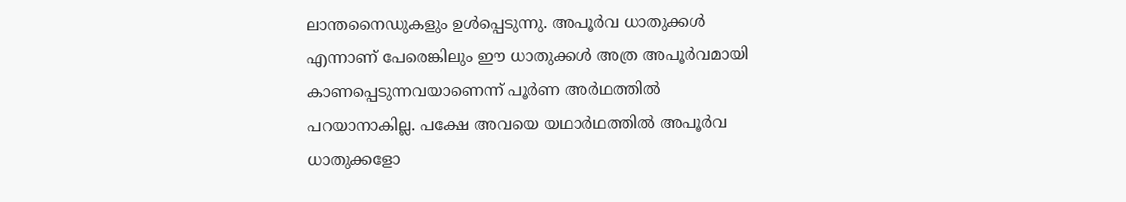ലാന്തനൈഡുകളും ഉള്‍പ്പെടുന്നു. അപൂര്‍വ ധാതുക്കള്‍ എന്നാണ് പേരെങ്കിലും ഈ ധാതുക്കള്‍ അത്ര അപൂര്‍വമായി കാണപ്പെടുന്നവയാണെന്ന് പൂര്‍ണ അര്‍ഥത്തില്‍ പറയാനാകില്ല. പക്ഷേ അവയെ യഥാര്‍ഥത്തില്‍ അപൂര്‍വ ധാതുക്കളോ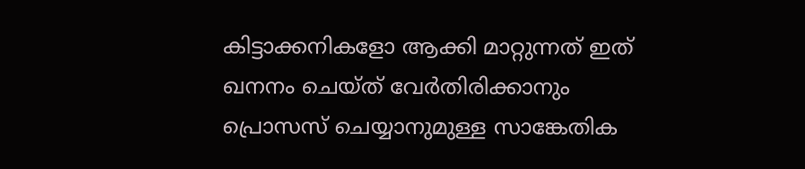കിട്ടാക്കനികളോ ആക്കി മാറ്റുന്നത് ഇത് ഖനനം ചെയ്ത് വേര്‍തിരിക്കാനും പ്രൊസസ് ചെയ്യാനുമുള്ള സാങ്കേതിക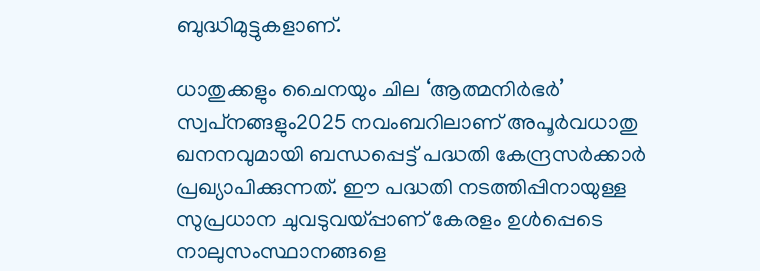ബുദ്ധിമുട്ടുകളാണ്.

ധാതുക്കളും ചൈനയും ചില ‘ആത്മനിര്‍ഭര്‍’ സ്വപ്‌നങ്ങളും2025 നവംബറിലാണ് അപൂര്‍വധാതു ഖനനവുമായി ബന്ധപ്പെട്ട് പദ്ധതി കേന്ദ്രസര്‍ക്കാര്‍ പ്രഖ്യാപിക്കുന്നത്. ഈ പദ്ധതി നടത്തിപ്പിനായുള്ള സുപ്രധാന ചുവടുവയ്പ്പാണ് കേരളം ഉള്‍പ്പെടെ നാലുസംസ്ഥാനങ്ങളെ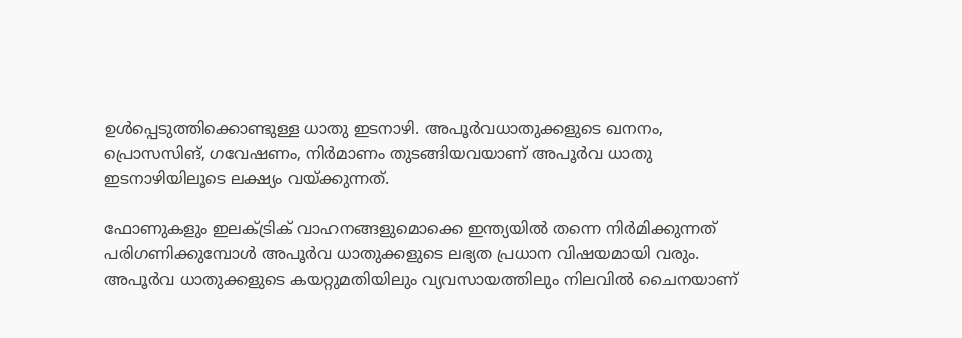ഉള്‍പ്പെടുത്തിക്കൊണ്ടുള്ള ധാതു ഇടനാഴി. അപൂര്‍വധാതുക്കളുടെ ഖനനം, പ്രൊസസിങ്, ഗവേഷണം, നിര്‍മാണം തുടങ്ങിയവയാണ് അപൂര്‍വ ധാതു ഇടനാഴിയിലൂടെ ലക്ഷ്യം വയ്ക്കുന്നത്.

ഫോണുകളും ഇലക്ട്രിക് വാഹനങ്ങളുമൊക്കെ ഇന്ത്യയില്‍ തന്നെ നിര്‍മിക്കുന്നത് പരിഗണിക്കുമ്പോള്‍ അപൂര്‍വ ധാതുക്കളുടെ ലഭ്യത പ്രധാന വിഷയമായി വരും. അപൂര്‍വ ധാതുക്കളുടെ കയറ്റുമതിയിലും വ്യവസായത്തിലും നിലവില്‍ ചൈനയാണ്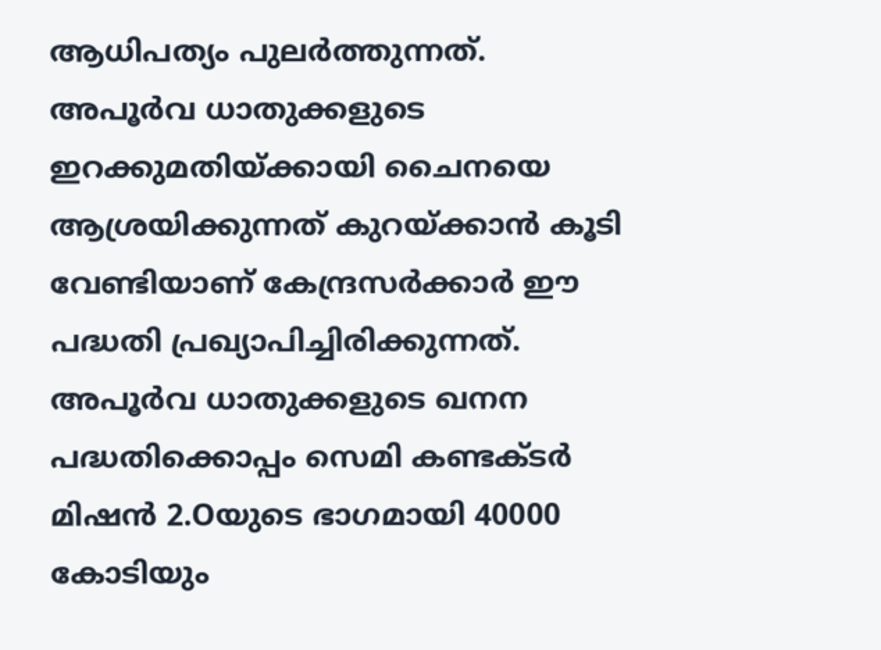ആധിപത്യം പുലര്‍ത്തുന്നത്. അപൂര്‍വ ധാതുക്കളുടെ ഇറക്കുമതിയ്ക്കായി ചൈനയെ ആശ്രയിക്കുന്നത് കുറയ്ക്കാന്‍ കൂടി വേണ്ടിയാണ് കേന്ദ്രസര്‍ക്കാര്‍ ഈ പദ്ധതി പ്രഖ്യാപിച്ചിരിക്കുന്നത്. അപൂര്‍വ ധാതുക്കളുടെ ഖനന പദ്ധതിക്കൊപ്പം സെമി കണ്ടക്ടര്‍ മിഷന്‍ 2.Oയുടെ ഭാഗമായി 40000 കോടിയും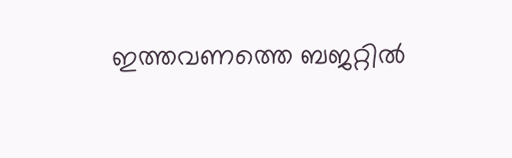ഇത്തവണത്തെ ബജറ്റില്‍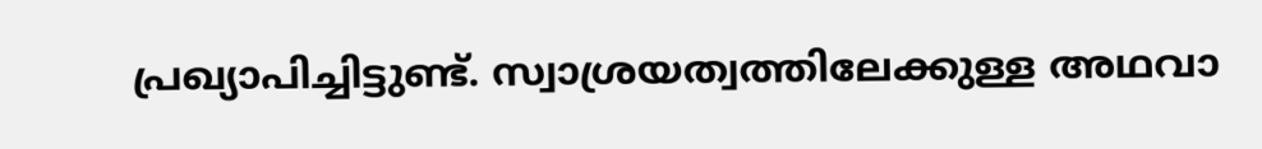പ്രഖ്യാപിച്ചിട്ടുണ്ട്. സ്വാശ്രയത്വത്തിലേക്കുള്ള അഥവാ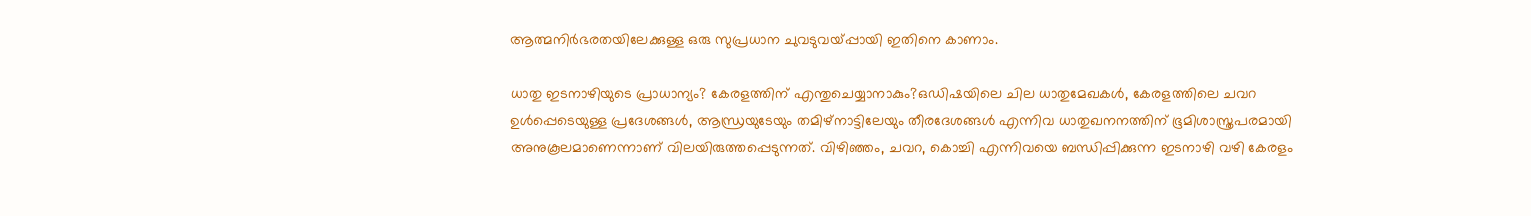ആത്മനിര്‍ഭരതയിലേക്കുള്ള ഒരു സുപ്രധാന ചുവടുവയ്പ്പായി ഇതിനെ കാണാം.

ധാതു ഇടനാഴിയുടെ പ്രാധാന്യം? കേരളത്തിന് എന്തുചെയ്യാനാകും?ഒഡിഷയിലെ ചില ധാതുമേഖകള്‍, കേരളത്തിലെ ചവറ ഉള്‍പ്പെടെയുള്ള പ്രദേശങ്ങള്‍, ആന്ധ്രയുടേയും തമിഴ്‌നാട്ടിലേയും തീരദേശങ്ങള്‍ എന്നിവ ധാതുഖനനത്തിന് ഭൂമിശാസ്ത്രപരമായി അനുകൂലമാണെന്നാണ് വിലയിരുത്തപ്പെടുന്നത്. വിഴിഞ്ഞം, ചവറ, കൊച്ചി എന്നിവയെ ബന്ധിപ്പിക്കുന്ന ഇടനാഴി വഴി കേരളം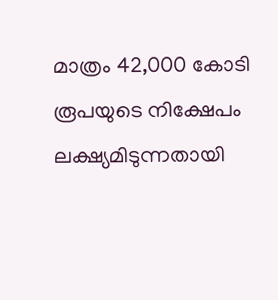മാത്രം 42,000 കോടി രൂപയുടെ നിക്ഷേപം ലക്ഷ്യമിടുന്നതായി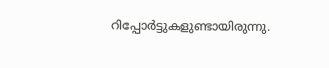റിപ്പോര്‍ട്ടുകളുണ്ടായിരുന്നു.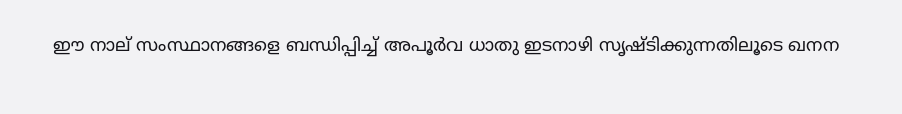ഈ നാല് സംസ്ഥാനങ്ങളെ ബന്ധിപ്പിച്ച് അപൂര്‍വ ധാതു ഇടനാഴി സൃഷ്ടിക്കുന്നതിലൂടെ ഖനന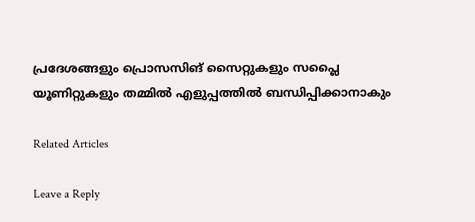പ്രദേശങ്ങളും പ്രൊസസിങ് സൈറ്റുകളും സപ്ലൈ യൂണിറ്റുകളും തമ്മില്‍ എളുപ്പത്തില്‍ ബന്ധിപ്പിക്കാനാകും

Related Articles

Leave a Reply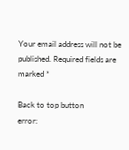Your email address will not be published. Required fields are marked *

Back to top button
error: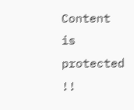Content is protected !!